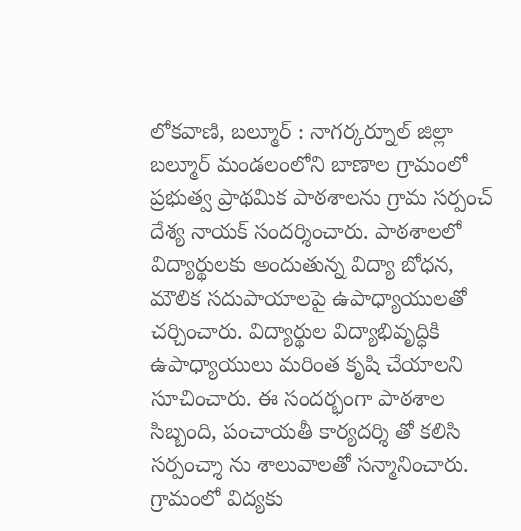లోకవాణి, బల్మూర్ : నాగర్కర్నూల్ జిల్లా బల్మూర్ మండలంలోని బాణాల గ్రామంలో ప్రభుత్వ ప్రాథమిక పాఠశాలను గ్రామ సర్పంచ్ దేశ్య నాయక్ సందర్శించారు. పాఠశాలలో విద్యార్థులకు అందుతున్న విద్యా బోధన, మౌలిక సదుపాయాలపై ఉపాధ్యాయులతో చర్చించారు. విద్యార్థుల విద్యాభివృద్ధికి ఉపాధ్యాయులు మరింత కృషి చేయాలని సూచించారు. ఈ సందర్భంగా పాఠశాల సిబ్బంది, పంచాయతీ కార్యదర్శి తో కలిసి సర్పంచ్శా ను శాలువాలతో సన్మానించారు. గ్రామంలో విద్యకు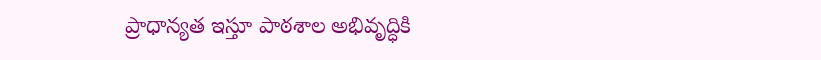ప్రాధాన్యత ఇస్తూ పాఠశాల అభివృద్ధికి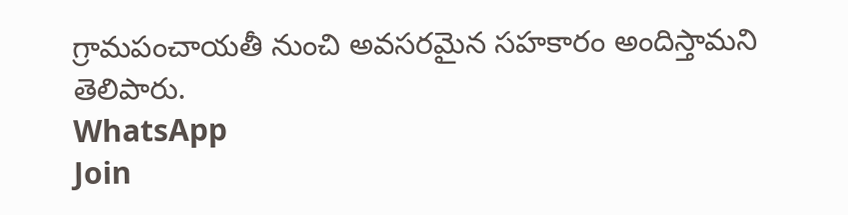గ్రామపంచాయతీ నుంచి అవసరమైన సహకారం అందిస్తామని తెలిపారు.
WhatsApp
Join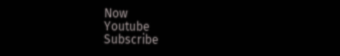Now
Youtube
Subscribe